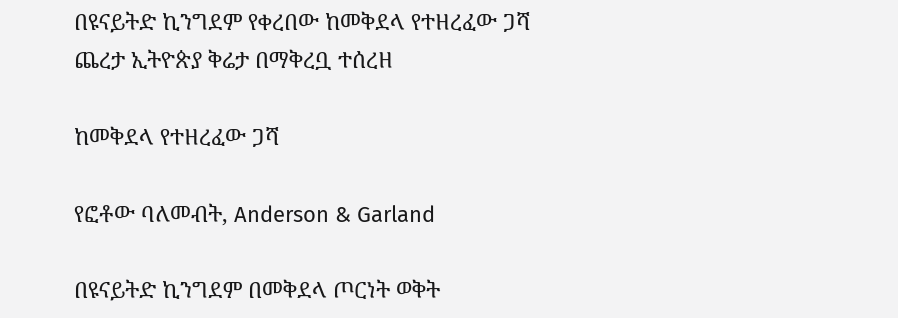በዩናይትድ ኪንግደም የቀረበው ከመቅደላ የተዘረፈው ጋሻ ጨረታ ኢትዮጵያ ቅሬታ በማቅረቧ ተሰረዘ

ከመቅደላ የተዘረፈው ጋሻ

የፎቶው ባለመብት, Anderson & Garland

በዩናይትድ ኪንግደም በመቅደላ ጦርነት ወቅት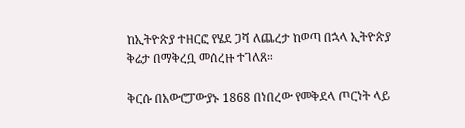ከኢትዮጵያ ተዘርፎ የሄደ ጋሻ ለጨረታ ከወጣ በኋላ ኢትዮጵያ ቅሬታ በማቅረቧ መሰረዙ ተገለጸ።

ቅርሱ በአውሮፓውያኑ 1868 በነበረው የመቅደላ ጦርነት ላይ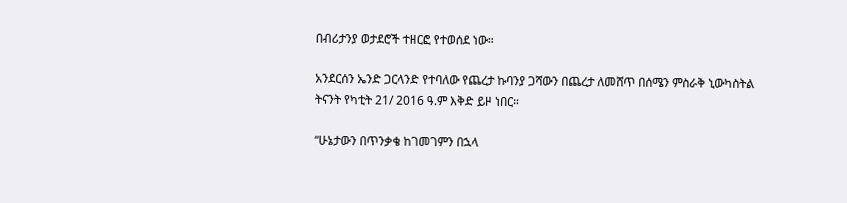በብሪታንያ ወታደሮች ተዘርፎ የተወሰደ ነው።

አንደርሰን ኤንድ ጋርላንድ የተባለው የጨረታ ኩባንያ ጋሻውን በጨረታ ለመሸጥ በሰሜን ምስራቅ ኒውካስትል ትናንት የካቲት 21/ 2016 ዓ.ም እቅድ ይዞ ነበር።

“ሁኔታውን በጥንቃቄ ከገመገምን በኋላ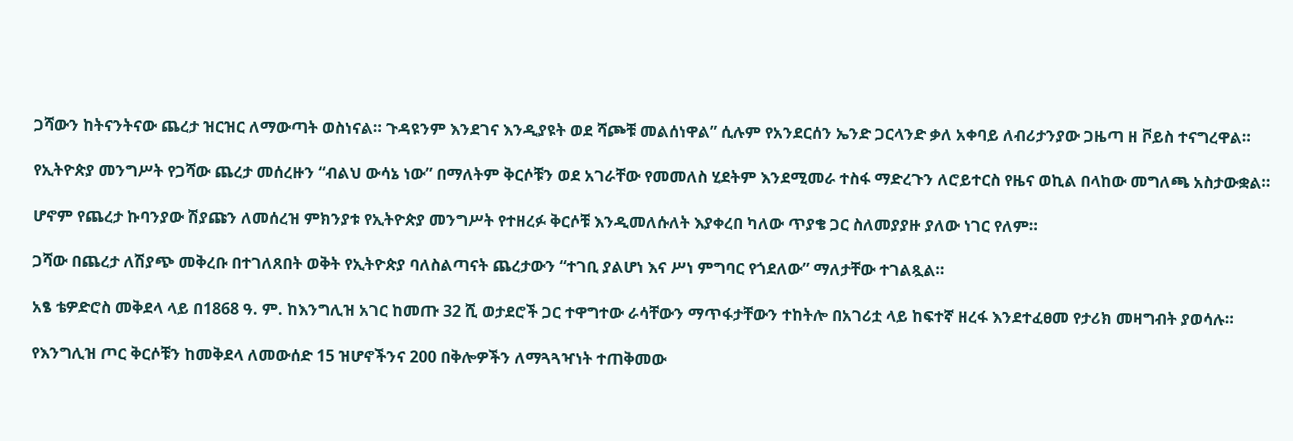ጋሻውን ከትናንትናው ጨረታ ዝርዝር ለማውጣት ወስነናል። ጉዳዩንም እንደገና እንዲያዩት ወደ ሻጮቹ መልሰነዋል” ሲሉም የአንደርሰን ኤንድ ጋርላንድ ቃለ አቀባይ ለብሪታንያው ጋዜጣ ዘ ቮይስ ተናግረዋል።

የኢትዮጵያ መንግሥት የጋሻው ጨረታ መሰረዙን “ብልህ ውሳኔ ነው” በማለትም ቅርሶቹን ወደ አገራቸው የመመለስ ሂደትም እንደሚመራ ተስፋ ማድረጉን ለሮይተርስ የዜና ወኪል በላከው መግለጫ አስታውቋል።

ሆኖም የጨረታ ኩባንያው ሽያጩን ለመሰረዝ ምክንያቱ የኢትዮጵያ መንግሥት የተዘረፉ ቅርሶቹ እንዲመለሱለት እያቀረበ ካለው ጥያቄ ጋር ስለመያያዙ ያለው ነገር የለም።

ጋሻው በጨረታ ለሽያጭ መቅረቡ በተገለጸበት ወቅት የኢትዮጵያ ባለስልጣናት ጨረታውን “ተገቢ ያልሆነ እና ሥነ ምግባር የጎደለው” ማለታቸው ተገልጿል።

አፄ ቴዎድሮስ መቅደላ ላይ በ1868 ዓ. ም. ከእንግሊዝ አገር ከመጡ 32 ሺ ወታደሮች ጋር ተዋግተው ራሳቸውን ማጥፋታቸውን ተከትሎ በአገሪቷ ላይ ከፍተኛ ዘረፋ እንደተፈፀመ የታሪክ መዛግብት ያወሳሉ።

የእንግሊዝ ጦር ቅርሶቹን ከመቅደላ ለመውሰድ 15 ዝሆኖችንና 200 በቅሎዎችን ለማጓጓዣነት ተጠቅመው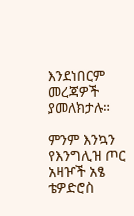እንደነበርም መረጃዎች ያመለክታሉ።

ምንም እንኳን የእንግሊዝ ጦር አዛዦች አፄ ቴዎድሮስ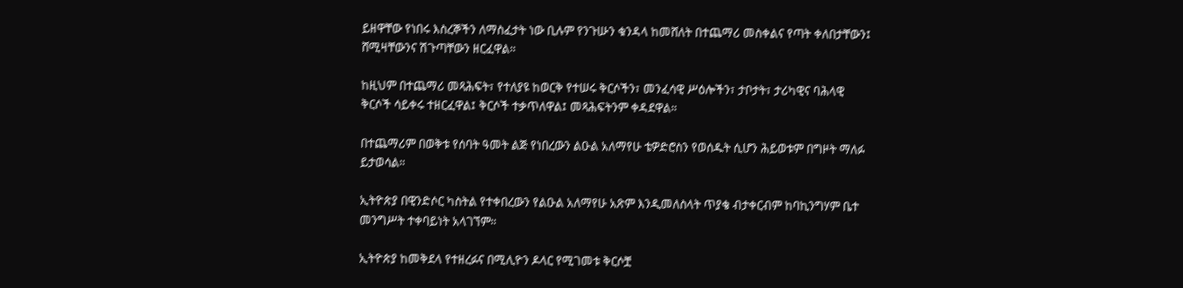ይዘዋቸው የነበሩ እስረኞችን ለማስፈታት ነው ቢሉም የንጉሡን ቁንዳላ ከመሸለት በተጨማሪ መስቀልና የጣት ቀለበታቸውን፤ ሸሚዛቸውንና ሽጉጣቸውን ዘርፈዋል።

ከዚህም በተጨማሪ መጻሕፍት፣ የተለያዩ ከወርቅ የተሠሩ ቅርሶችን፣ መንፈሳዊ ሥዕሎችን፣ ታቦታት፣ ታሪካዊና ባሕላዊ ቅርሶች ሳይቀሩ ተዘርፈዋል፤ ቅርሶች ተቃጥለዋል፤ መጻሕፍትንም ቀዳደዋል።

በተጨማሪም በወቅቱ የሰባት ዓመት ልጅ የነበረውን ልዑል አለማየሁ ቴዎድሮስን የወሰዱት ሲሆን ሕይወቱም በግዞት ማለፉ ይታወሳል።

ኢትዮጵያ በዊንድሶር ካስትል የተቀበረውን የልዑል አለማየሁ አጽም እንዲመለስላት ጥያቄ ብታቀርብም ከባኪንግሃም ቤተ መንግሥት ተቀባይነት አላገኘም።

ኢትዮጵያ ከመቅደላ የተዘረፉና በሚሊዮን ዶላር የሚገመቱ ቅርሶቿ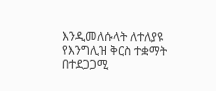እንዲመለሱላት ለተለያዩ የእንግሊዝ ቅርስ ተቋማት በተደጋጋሚ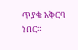ጥያቄ አቅርባ ነበር።